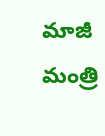మాజీ మంత్రి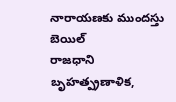నారాయణకు ముందస్తు బెయిల్
రాజధాని బృహత్ప్రణాళిక,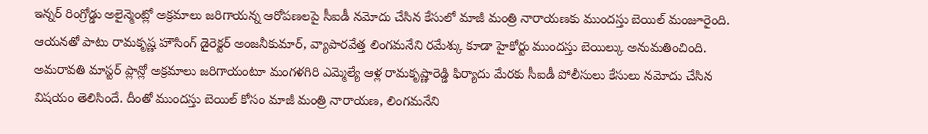ఇన్నర్ రింగ్రోడ్డు అలైన్మెంట్లో అక్రమాలు జరిగాయన్న ఆరోపణలపై సీఐడీ నమోదు చేసిన కేసులో మాజీ మంత్రి నారాయణకు ముందస్తు బెయిల్ మంజూరైంది. ఆయనతో పాటు రామకృష్ణ హౌసింగ్ డైరెక్టర్ అంజనీకుమార్, వ్యాపారవేత్త లింగమనేని రమేశ్కు కూడా హైకోర్టు ముందస్తు బెయిల్కు అనుమతించింది. అమరావతి మాస్టర్ ప్లాన్లో అక్రమాలు జరిగాయంటూ మంగళగిరి ఎమ్మెల్యే ఆళ్ల రామకృష్ణారెడ్డి ఫిర్యాదు మేరకు సీఐడీ పోలీసులు కేసులు నమోదు చేసిన విషయం తెలిసిందే. దీంతో ముందస్తు బెయిల్ కోసం మాజీ మంత్రి నారాయణ, లింగమనేని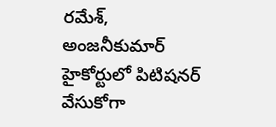రమేశ్, అంజనీకుమార్ హైకోర్టులో పిటిషనర్ వేసుకోగా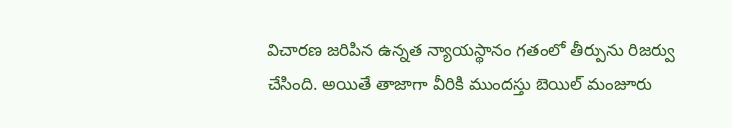విచారణ జరిపిన ఉన్నత న్యాయస్థానం గతంలో తీర్పును రిజర్వు చేసింది. అయితే తాజాగా వీరికి ముందస్తు బెయిల్ మంజూరు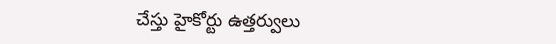చేస్తు హైకోర్టు ఉత్తర్వులు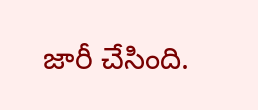జారీ చేసింది.